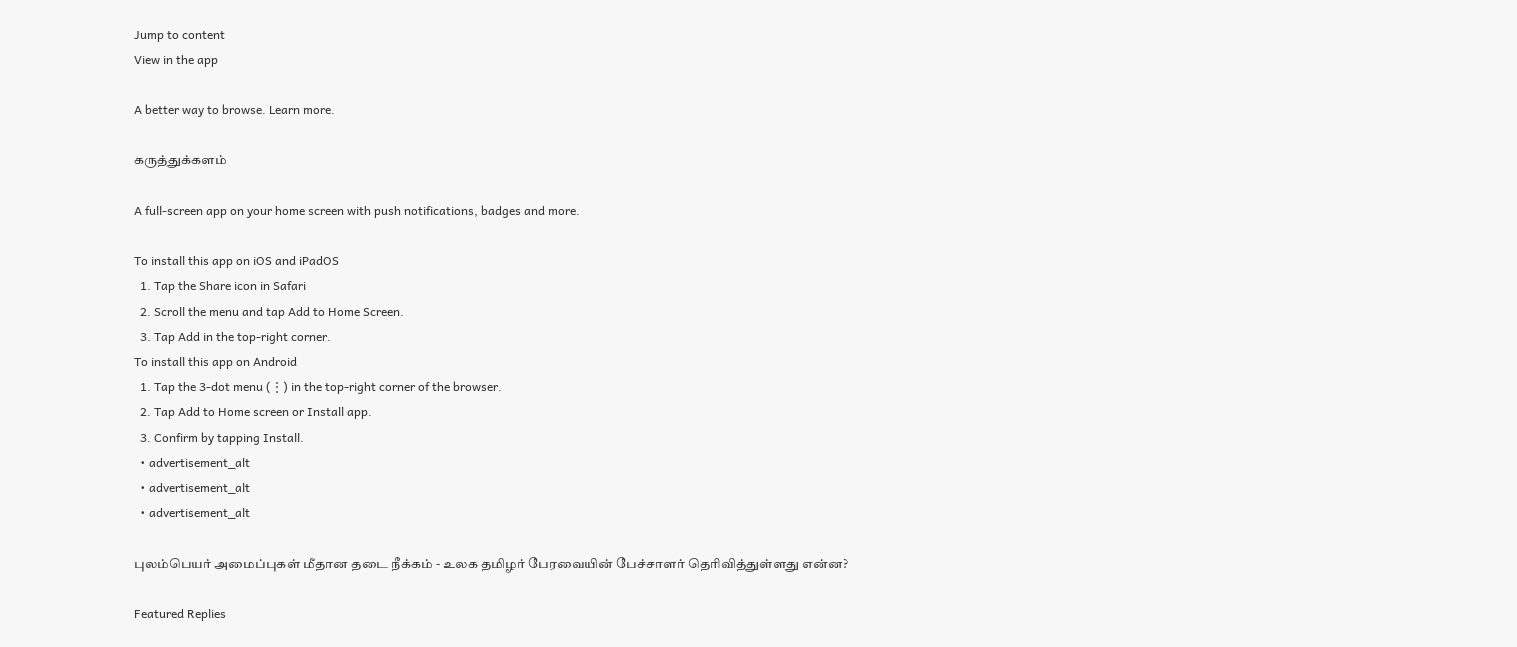Jump to content
View in the app

A better way to browse. Learn more.

கருத்துக்களம்

A full-screen app on your home screen with push notifications, badges and more.

To install this app on iOS and iPadOS
  1. Tap the Share icon in Safari
  2. Scroll the menu and tap Add to Home Screen.
  3. Tap Add in the top-right corner.
To install this app on Android
  1. Tap the 3-dot menu (⋮) in the top-right corner of the browser.
  2. Tap Add to Home screen or Install app.
  3. Confirm by tapping Install.
  • advertisement_alt
  • advertisement_alt
  • advertisement_alt

புலம்பெயர் அமைப்புகள் மீதான தடை நீக்கம் - உலக தமிழர் பேரவையின் பேச்சாளர் தெரிவித்துள்ளது என்ன?

Featured Replies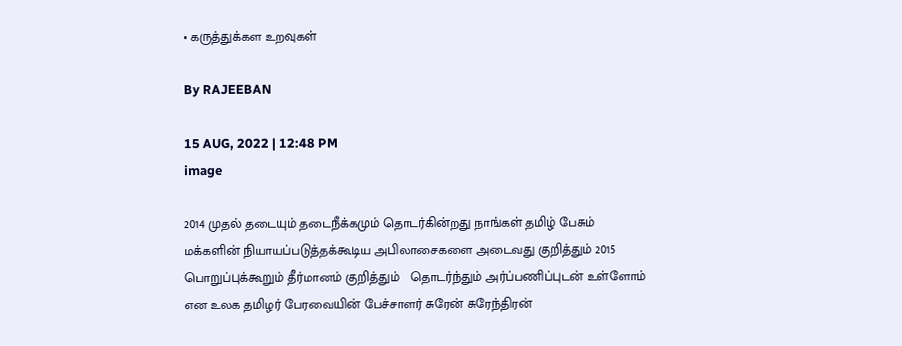• கருத்துக்கள உறவுகள்

By RAJEEBAN

15 AUG, 2022 | 12:48 PM
image

2014 முதல் தடையும் தடைநீக்கமும் தொடர்கின்றது நாங்கள் தமிழ் பேசும் மக்களின் நியாயப்படுத்தக்கூடிய அபிலாசைகளை அடைவது குறித்தும் 2015 பொறுப்புக்கூறும் தீர்மானம் குறித்தும்   தொடர்ந்தும் அர்ப்பணிப்புடன் உள்ளோம் என உலக தமிழர் பேரவையின் பேச்சாளர் சுரேன் சுரேந்திரன்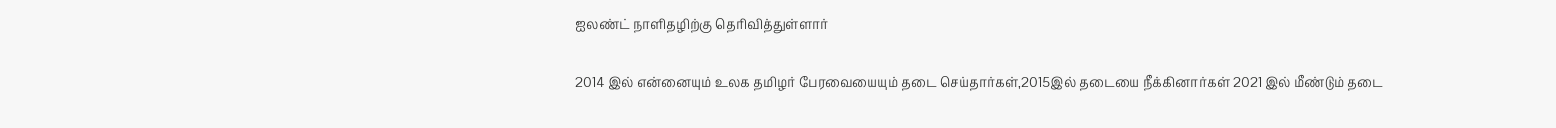ஐலண்ட் நாளிதழிற்கு தெரிவித்துள்ளார்

2014 இல் என்னையும் உலக தமிழர் பேரவையையும் தடை செய்தார்கள்,2015இல் தடையை நீக்கினார்கள் 2021 இல் மீண்டும் தடை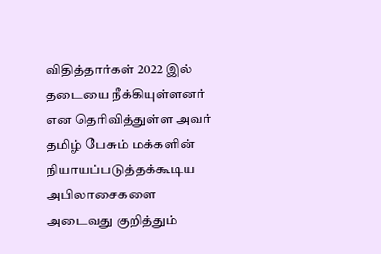விதித்தார்கள் 2022 இல் தடையை நீக்கியுள்ளனர் என தெரிவித்துள்ள அவர் தமிழ் பேசும் மக்களின் நியாயப்படுத்தக்கூடிய அபிலாசைகளை அடைவது குறித்தும்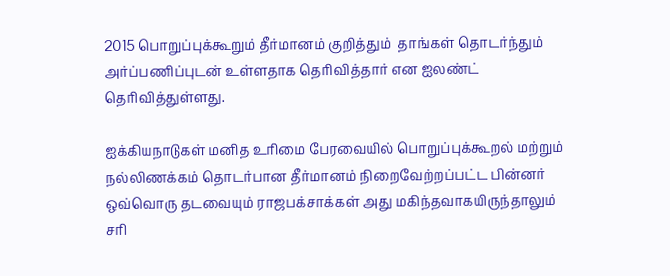2015 பொறுப்புக்கூறும் தீர்மானம் குறித்தும்  தாங்கள் தொடர்ந்தும் அர்ப்பணிப்புடன் உள்ளதாக தெரிவித்தார் என ஐலண்ட் தெரிவித்துள்ளது.

ஐக்கியநாடுகள் மனித உரிமை பேரவையில் பொறுப்புக்கூறல் மற்றும் நல்லிணக்கம் தொடர்பான தீர்மானம் நிறைவேற்றப்பட்ட பின்னர் ஒவ்வொரு தடவையும் ராஜபக்சாக்கள் அது மகிந்தவாகயிருந்தாலும் சரி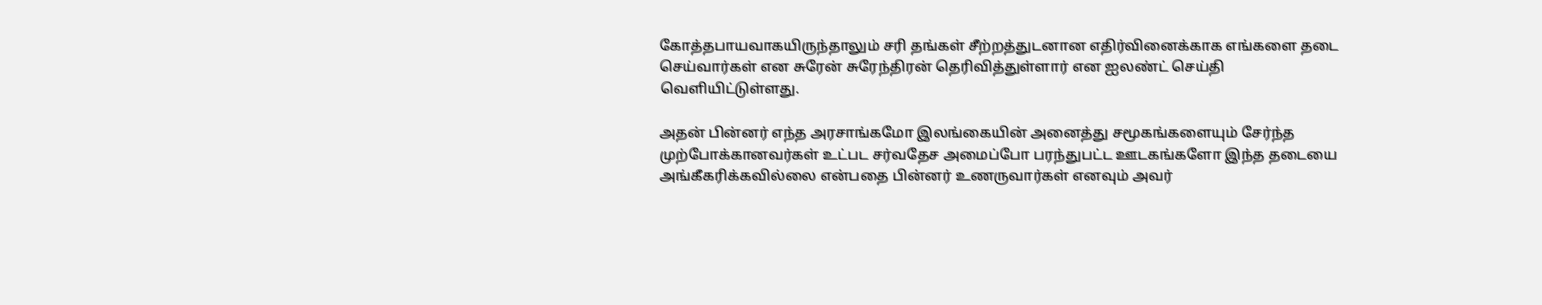கோத்தபாயவாகயிருந்தாலும் சரி தங்கள் சீற்றத்துடனான எதிர்வினைக்காக எங்களை தடை செய்வார்கள் என சுரேன் சுரேந்திரன் தெரிவித்துள்ளார் என ஐலண்ட் செய்தி வெளியிட்டுள்ளது.

அதன் பின்னர் எந்த அரசாங்கமோ இலங்கையின் அனைத்து சமூகங்களையும் சேர்ந்த முற்போக்கானவர்கள் உட்பட சர்வதேச அமைப்போ பரந்துபட்ட ஊடகங்களோ இந்த தடையை அங்கீகரிக்கவில்லை என்பதை பின்னர் உணருவார்கள் எனவும் அவர்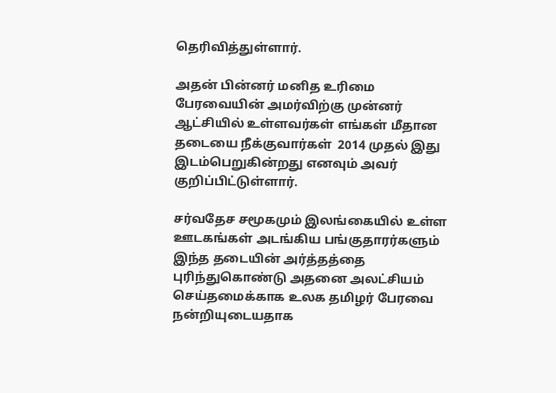தெரிவித்துள்ளார்.

அதன் பின்னர் மனித உரிமை பேரவையின் அமர்விற்கு முன்னர் ஆட்சியில் உள்ளவர்கள் எங்கள் மீதான தடையை நீக்குவார்கள்  2014 முதல் இது இடம்பெறுகின்றது எனவும் அவர் குறிப்பிட்டுள்ளார்.

சர்வதேச சமூகமும் இலங்கையில் உள்ள ஊடகங்கள் அடங்கிய பங்குதாரர்களும் இந்த தடையின் அர்த்தத்தை புரிந்துகொண்டு அதனை அலட்சியம் செய்தமைக்காக உலக தமிழர் பேரவை நன்றியுடையதாக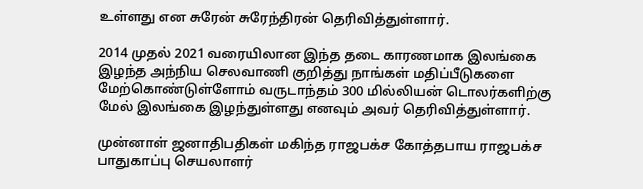உள்ளது என சுரேன் சுரேந்திரன் தெரிவித்துள்ளார்.

2014 முதல் 2021 வரையிலான இந்த தடை காரணமாக இலங்கை இழந்த அந்நிய செலவாணி குறித்து நாங்கள் மதிப்பீடுகளை மேற்கொண்டுள்ளோம் வருடாந்தம் 300 மில்லியன் டொலர்களிற்கு மேல் இலங்கை இழந்துள்ளது எனவும் அவர் தெரிவித்துள்ளார்.

முன்னாள் ஜனாதிபதிகள் மகிந்த ராஜபக்ச கோத்தபாய ராஜபக்ச பாதுகாப்பு செயலாளர்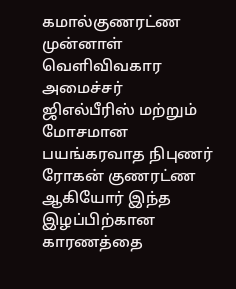கமால்குணரட்ண முன்னாள் வெளிவிவகார அமைச்சர் ஜிஎல்பீரிஸ் மற்றும் மோசமான பயங்கரவாத நிபுணர் ரோகன் குணரட்ண ஆகியோர் இந்த இழப்பிற்கான காரணத்தை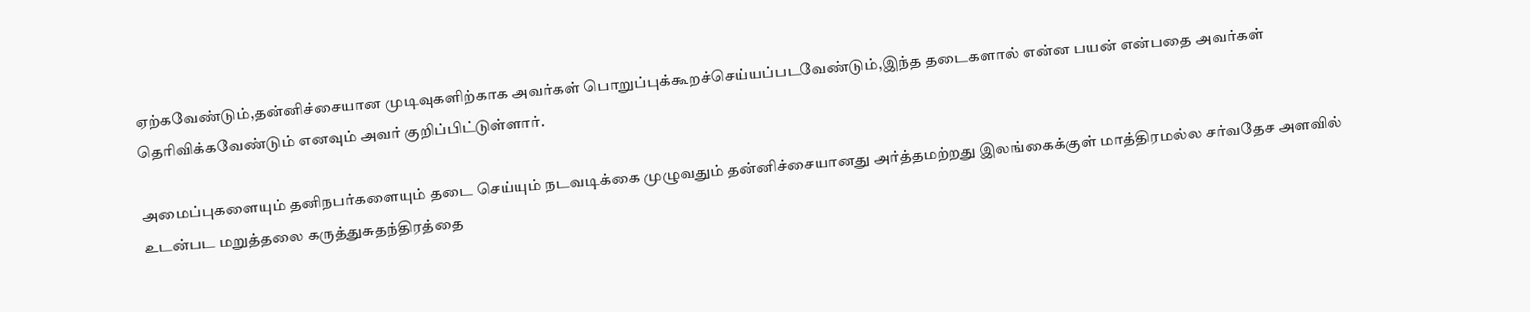ஏற்கவேண்டும்,தன்னிச்சையான முடிவுகளிற்காக அவர்கள் பொறுப்புக்கூறச்செய்யப்படவேண்டும்,இந்த தடைகளால் என்ன பயன் என்பதை அவர்கள் தெரிவிக்கவேண்டும் எனவும் அவர் குறிப்பிட்டுள்ளார்.

அமைப்புகளையும் தனிநபர்களையும் தடை செய்யும் நடவடிக்கை முழுவதும் தன்னிச்சையானது அர்த்தமற்றது இலங்கைக்குள் மாத்திரமல்ல சர்வதேச அளவில் உடன்பட மறுத்தலை கருத்துசுதந்திரத்தை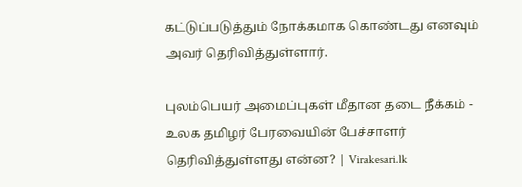கட்டுப்படுத்தும் நோக்கமாக கொண்டது எனவும் அவர் தெரிவித்துள்ளார்.

புலம்பெயர் அமைப்புகள் மீதான தடை நீக்கம் - உலக தமிழர் பேரவையின் பேச்சாளர் தெரிவித்துள்ளது என்ன? | Virakesari.lk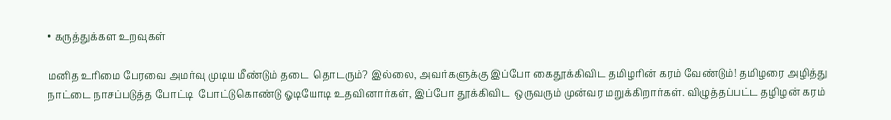• கருத்துக்கள உறவுகள்

மனித உரிமை பேரவை அமர்வு முடிய மீண்டும் தடை  தொடரும்? இல்லை, அவர்களுக்கு இப்போ கைதூக்கிவிட தமிழரின் கரம் வேண்டும்! தமிழரை அழித்து நாட்டை நாசப்படுத்த போட்டி  போட்டுகொண்டு ஓடியோடி உதவினார்கள், இப்போ தூக்கிவிட  ஒருவரும் முன்வர மறுக்கிறார்கள். விழுத்தப்பட்ட தழிழன் கரம்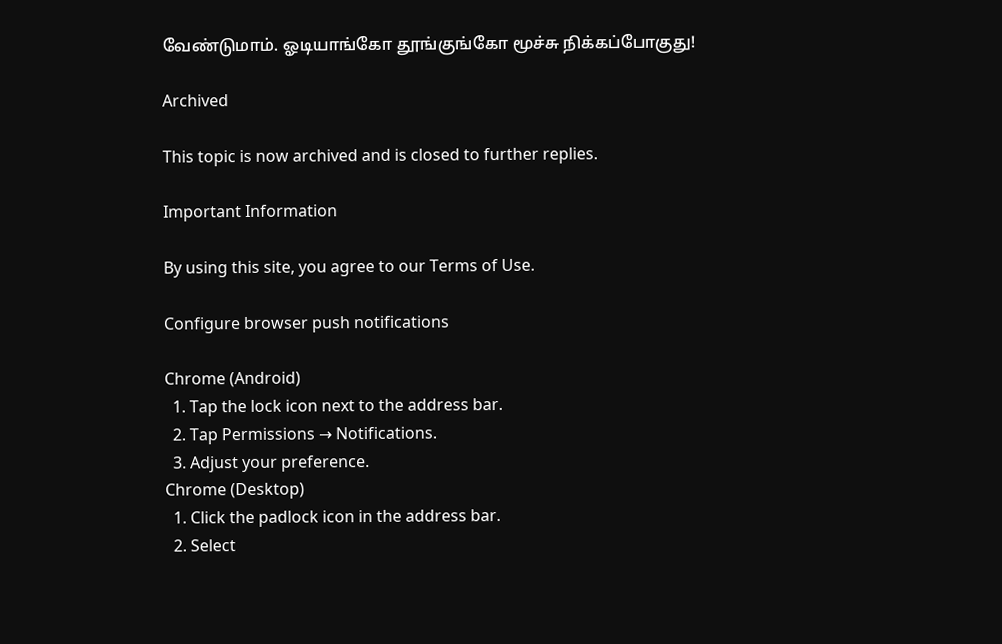வேண்டுமாம். ஓடியாங்கோ தூங்குங்கோ மூச்சு நிக்கப்போகுது!

Archived

This topic is now archived and is closed to further replies.

Important Information

By using this site, you agree to our Terms of Use.

Configure browser push notifications

Chrome (Android)
  1. Tap the lock icon next to the address bar.
  2. Tap Permissions → Notifications.
  3. Adjust your preference.
Chrome (Desktop)
  1. Click the padlock icon in the address bar.
  2. Select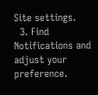Site settings.
  3. Find Notifications and adjust your preference.